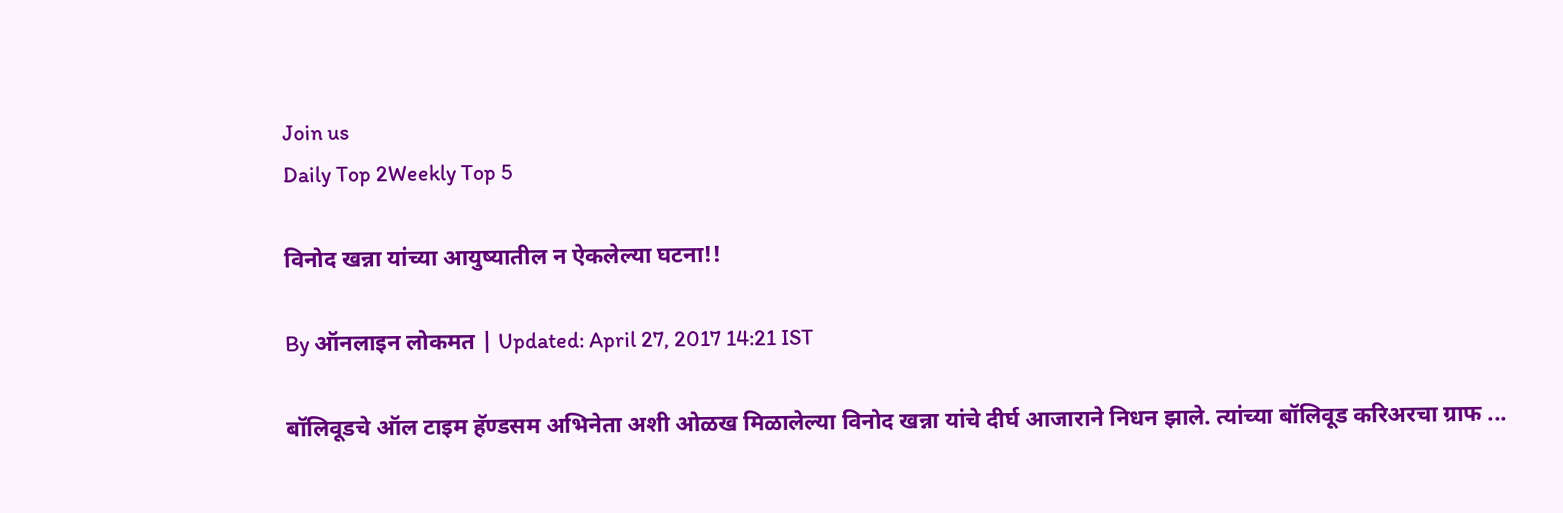Join us
Daily Top 2Weekly Top 5

विनोद खन्ना यांच्या आयुष्यातील न ऐकलेल्या घटना!!

By ऑनलाइन लोकमत | Updated: April 27, 2017 14:21 IST

बॉलिवूडचे ऑल टाइम हॅण्डसम अभिनेता अशी ओळख मिळालेल्या विनोद खन्ना यांचे दीर्घ आजाराने निधन झाले. त्यांच्या बॉलिवूड करिअरचा ग्राफ ...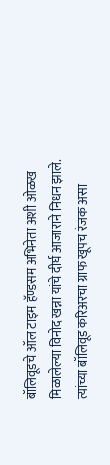बॉलिवूडचे ऑल टाइम हॅण्डसम अभिनेता अशी ओळख मिळालेल्या विनोद खन्ना यांचे दीर्घ आजाराने निधन झाले. त्यांच्या बॉलिवूड करिअरचा ग्राफ खूपच रंजक असा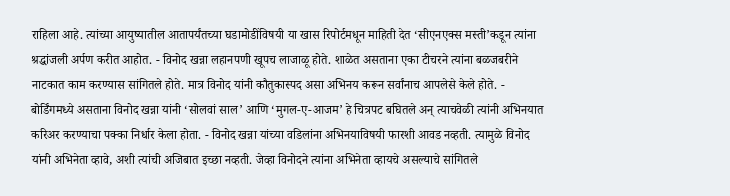राहिला आहे. त्यांच्या आयुष्यातील आतापर्यंतच्या घडामोडींविषयी या खास रिपोर्टमधून माहिती देत ‘सीएनएक्स मस्ती’कडून त्यांना श्रद्धांजली अर्पण करीत आहोत. - विनोद खन्ना लहानपणी खूपच लाजाळू होते. शाळेत असताना एका टीचरने त्यांना बळजबरीने नाटकात काम करण्यास सांगितले होते. मात्र विनोद यांनी कौतुकास्पद असा अभिनय करून सर्वांनाच आपलेसे केले होते. - बोर्डिंगमध्ये असताना विनोद खन्ना यांनी ‘सोलवां साल’ आणि ‘मुगल-ए-आजम’ हे चित्रपट बघितले अन् त्याचवेळी त्यांनी अभिनयात करिअर करण्याचा पक्का निर्धार केला होता. - विनोद खन्ना यांच्या वडिलांना अभिनयाविषयी फारशी आवड नव्हती. त्यामुळे विनोद यांनी अभिनेता व्हावे, अशी त्यांची अजिबात इच्छा नव्हती. जेव्हा विनोदने त्यांना अभिनेता व्हायचे असल्याचे सांगितले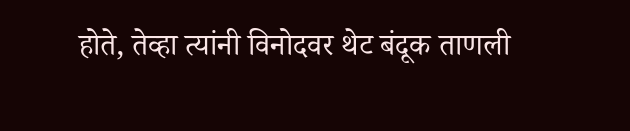होते, तेव्हा त्यांनी विनोदवर थेट बंदूक ताणली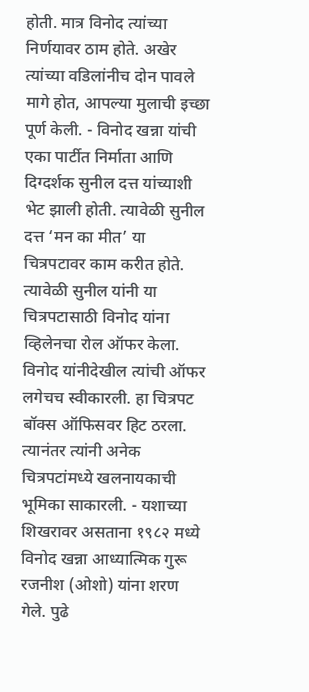होती. मात्र विनोद त्यांच्या निर्णयावर ठाम होते. अखेर त्यांच्या वडिलांनीच दोन पावले मागे होत, आपल्या मुलाची इच्छा पूर्ण केली. - विनोद खन्ना यांची एका पार्टीत निर्माता आणि दिग्दर्शक सुनील दत्त यांच्याशी भेट झाली होती. त्यावेळी सुनील दत्त ‘मन का मीत’ या चित्रपटावर काम करीत होते. त्यावेळी सुनील यांनी या चित्रपटासाठी विनोद यांना व्हिलेनचा रोल ऑफर केला. विनोद यांनीदेखील त्यांची ऑफर लगेचच स्वीकारली. हा चित्रपट बॉक्स ऑफिसवर हिट ठरला. त्यानंतर त्यांनी अनेक चित्रपटांमध्ये खलनायकाची भूमिका साकारली. - यशाच्या शिखरावर असताना १९८२ मध्ये विनोद खन्ना आध्यात्मिक गुरू रजनीश (ओशो) यांना शरण गेले. पुढे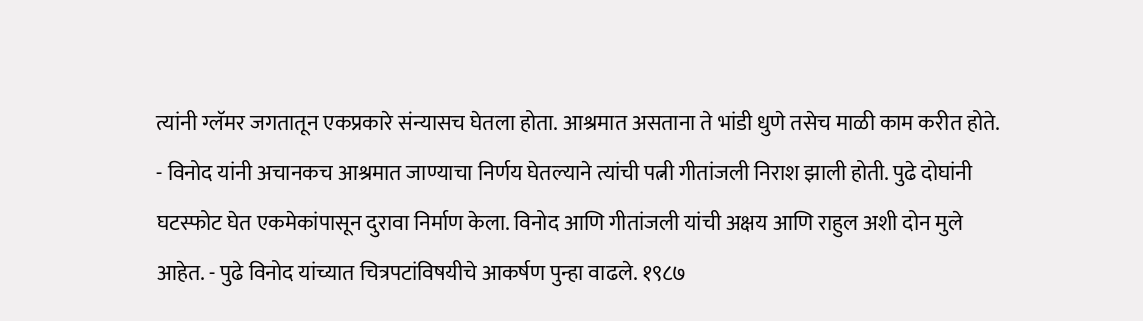त्यांनी ग्लॅमर जगतातून एकप्रकारे संन्यासच घेतला होता. आश्रमात असताना ते भांडी धुणे तसेच माळी काम करीत होते. - विनोद यांनी अचानकच आश्रमात जाण्याचा निर्णय घेतल्याने त्यांची पत्नी गीतांजली निराश झाली होती. पुढे दोघांनी घटस्फोट घेत एकमेकांपासून दुरावा निर्माण केला. विनोद आणि गीतांजली यांची अक्षय आणि राहुल अशी दोन मुले आहेत. - पुढे विनोद यांच्यात चित्रपटांविषयीचे आकर्षण पुन्हा वाढले. १९८७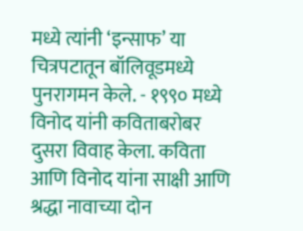मध्ये त्यांनी ‘इन्साफ’ या चित्रपटातून बॉलिवूडमध्ये पुनरागमन केले. - १९९० मध्ये विनोद यांनी कविताबरोबर दुसरा विवाह केला. कविता आणि विनोद यांना साक्षी आणि श्रद्धा नावाच्या दोन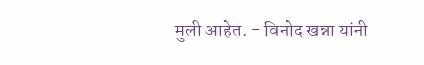मुली आहेत. - विनोद खन्ना यांनी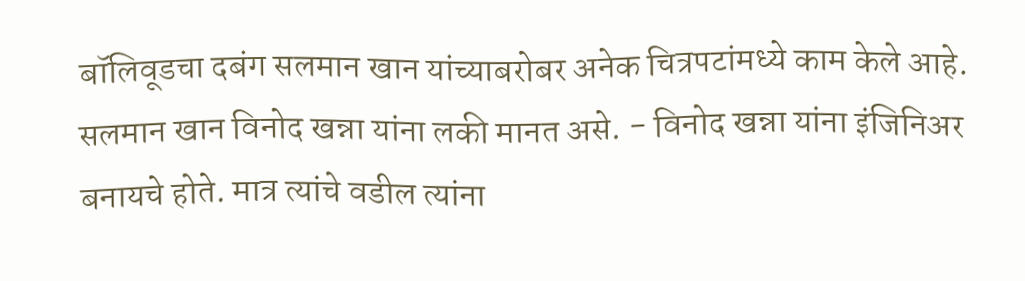बॉलिवूडचा दबंग सलमान खान यांच्याबरोबर अनेक चित्रपटांमध्ये काम केले आहे. सलमान खान विनोद खन्ना यांना लकी मानत असे. - विनोद खन्ना यांना इंजिनिअर बनायचे होते. मात्र त्यांचे वडील त्यांना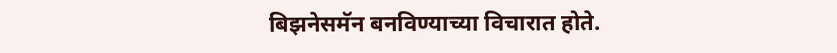बिझनेसमॅन बनविण्याच्या विचारात होते.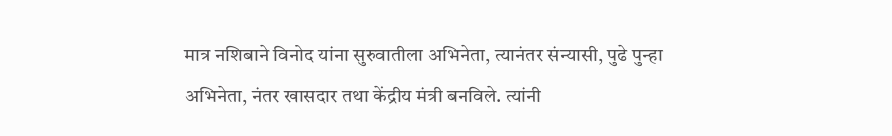मात्र नशिबाने विनोद यांना सुरुवातीला अभिनेता, त्यानंतर संन्यासी, पुढे पुन्हा अभिनेता, नंतर खासदार तथा केंद्रीय मंत्री बनविले. त्यांनी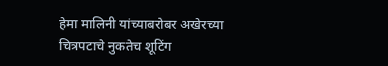हेमा मालिनी यांच्याबरोबर अखेरच्या चित्रपटाचे नुकतेच शूटिंग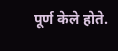पूर्ण केले होते.